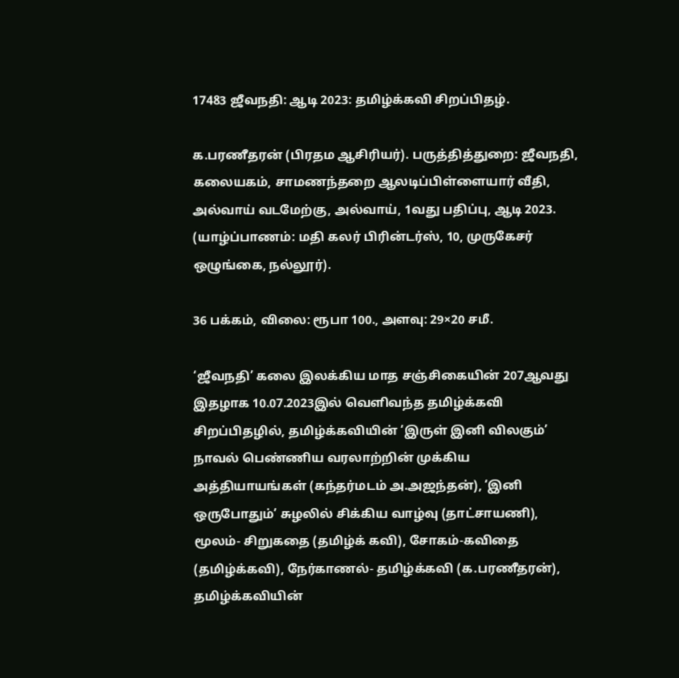17483 ஜீவநதி: ஆடி 2023: தமிழ்க்கவி சிறப்பிதழ்.

க.பரணீதரன் (பிரதம ஆசிரியர்). பருத்தித்துறை: ஜீவநதி, கலையகம், சாமணந்தறை ஆலடிப்பிள்ளையார் வீதி, அல்வாய் வடமேற்கு, அல்வாய், 1வது பதிப்பு, ஆடி 2023. (யாழ்ப்பாணம்: மதி கலர் பிரின்டர்ஸ், 10, முருகேசர் ஒழுங்கை, நல்லூர்).

36 பக்கம், விலை: ரூபா 100., அளவு: 29×20 சமீ.

‘ஜீவநதி’ கலை இலக்கிய மாத சஞ்சிகையின் 207ஆவது இதழாக 10.07.2023இல் வெளிவந்த தமிழ்க்கவி சிறப்பிதழில், தமிழ்க்கவியின் ‘இருள் இனி விலகும்’ நாவல் பெண்ணிய வரலாற்றின் முக்கிய அத்தியாயங்கள் (கந்தர்மடம் அ.அஜந்தன்), ‘இனி ஒருபோதும்’ சுழலில் சிக்கிய வாழ்வு (தாட்சாயணி), மூலம்- சிறுகதை (தமிழ்க் கவி), சோகம்-கவிதை (தமிழ்க்கவி), நேர்காணல்- தமிழ்க்கவி (க.பரணீதரன்), தமிழ்க்கவியின்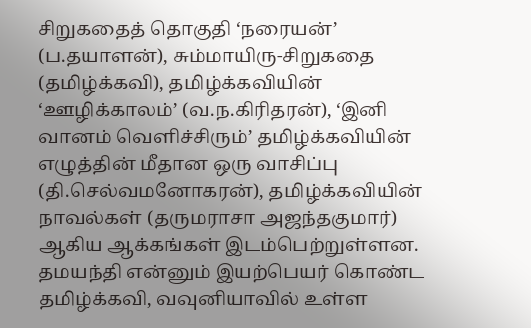சிறுகதைத் தொகுதி ‘நரையன்’ (ப.தயாளன்), சும்மாயிரு-சிறுகதை (தமிழ்க்கவி), தமிழ்க்கவியின் ‘ஊழிக்காலம்’ (வ.ந.கிரிதரன்), ‘இனி வானம் வெளிச்சிரும்’ தமிழ்க்கவியின் எழுத்தின் மீதான ஒரு வாசிப்பு (தி.செல்வமனோகரன்), தமிழ்க்கவியின் நாவல்கள் (தருமராசா அஜந்தகுமார்) ஆகிய ஆக்கங்கள் இடம்பெற்றுள்ளன. தமயந்தி என்னும் இயற்பெயர் கொண்ட தமிழ்க்கவி, வவுனியாவில் உள்ள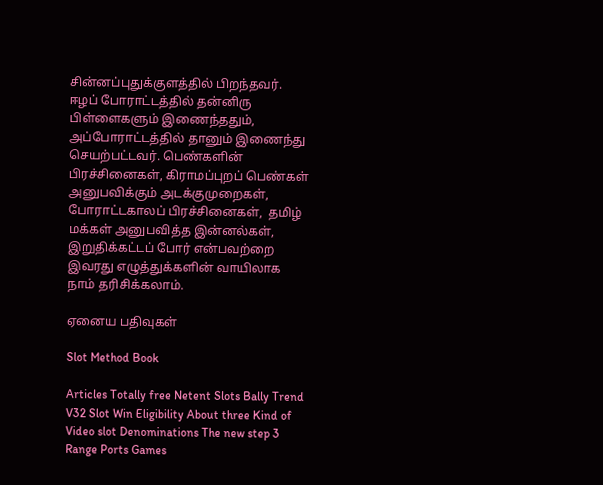சின்னப்புதுக்குளத்தில் பிறந்தவர். ஈழப் போராட்டத்தில் தன்னிரு பிள்ளைகளும் இணைந்ததும், அப்போராட்டத்தில் தானும் இணைந்து செயற்பட்டவர். பெண்களின் பிரச்சினைகள், கிராமப்புறப் பெண்கள் அனுபவிக்கும் அடக்குமுறைகள், போராட்டகாலப் பிரச்சினைகள்,  தமிழ் மக்கள் அனுபவித்த இன்னல்கள், இறுதிக்கட்டப் போர் என்பவற்றை இவரது எழுத்துக்களின் வாயிலாக நாம் தரிசிக்கலாம்.

ஏனைய பதிவுகள்

Slot Method Book

Articles Totally free Netent Slots Bally Trend V32 Slot Win Eligibility About three Kind of Video slot Denominations The new step 3 Range Ports Games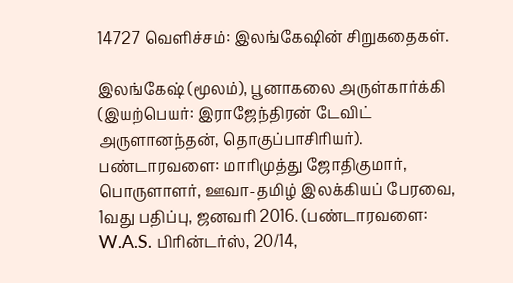14727 வெளிச்சம்: இலங்கேஷின் சிறுகதைகள்.

இலங்கேஷ் (மூலம்), பூனாகலை அருள்கார்க்கி (இயற்பெயர்: இராஜேந்திரன் டேவிட் அருளானந்தன், தொகுப்பாசிரியர்). பண்டாரவளை: மாரிமுத்து ஜோதிகுமார், பொருளாளர், ஊவா-தமிழ் இலக்கியப் பேரவை, 1வது பதிப்பு, ஜனவரி 2016. (பண்டாரவளை: W.A.S. பிரின்டர்ஸ், 20/14,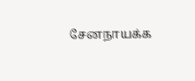சேனநாயக்க